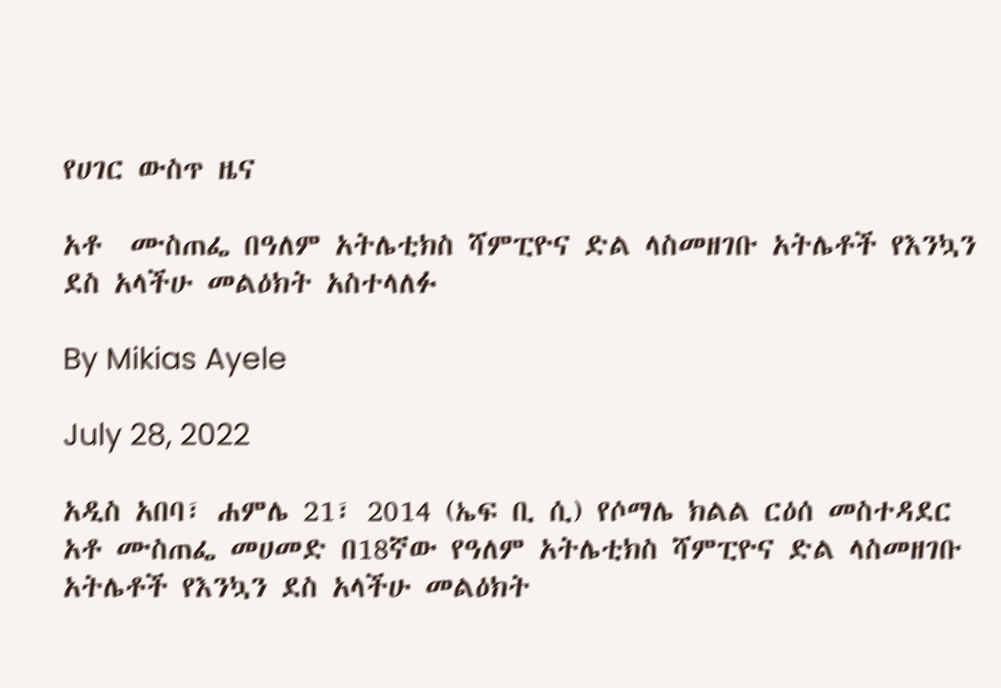የሀገር ውስጥ ዜና

አቶ  ሙስጠፌ በዓለም አትሌቲክስ ሻምፒዮና ድል ላስመዘገቡ አትሌቶች የእንኳን ደስ አላችሁ መልዕክት አስተላለፉ

By Mikias Ayele

July 28, 2022

አዲስ አበባ፣ ሐምሌ 21፣ 2014 (ኤፍ ቢ ሲ) የሶማሌ ክልል ርዕሰ መስተዳደር  አቶ ሙስጠፌ መሀመድ በ18ኛው የዓለም አትሌቲክስ ሻምፒዮና ድል ላስመዘገቡ አትሌቶች የእንኳን ደስ አላችሁ መልዕክት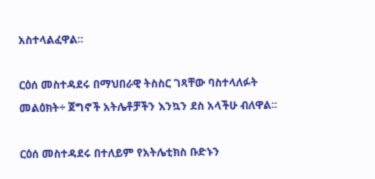አስተላልፈዋል፡፡

ርዕሰ መስተዳደሩ በማህበራዊ ትስስር ገጻቸው ባስተላለፉት መልዕክት÷ ጀግኖች አትሌቶቻችን እንኳን ደስ አላችሁ ብለዋል፡፡

ርዕሰ መስተዳደሩ በተለይም የአትሌቲክስ ቡድኑን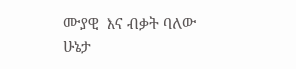ሙያዊ  እና ብቃት ባለው ሁኔታ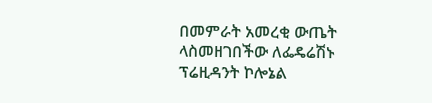በመምራት አመረቂ ውጤት ላስመዘገበችው ለፌዴሬሽኑ ፕሬዚዳንት ኮሎኔል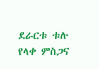ደራርቱ ቱሉ የላቀ ምስጋና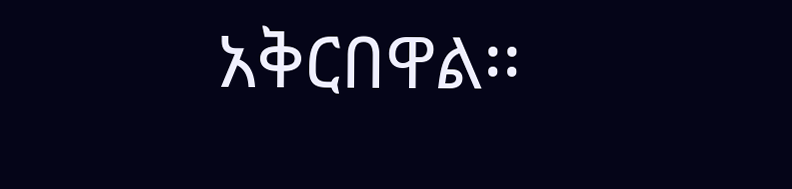አቅርበዋል፡፡